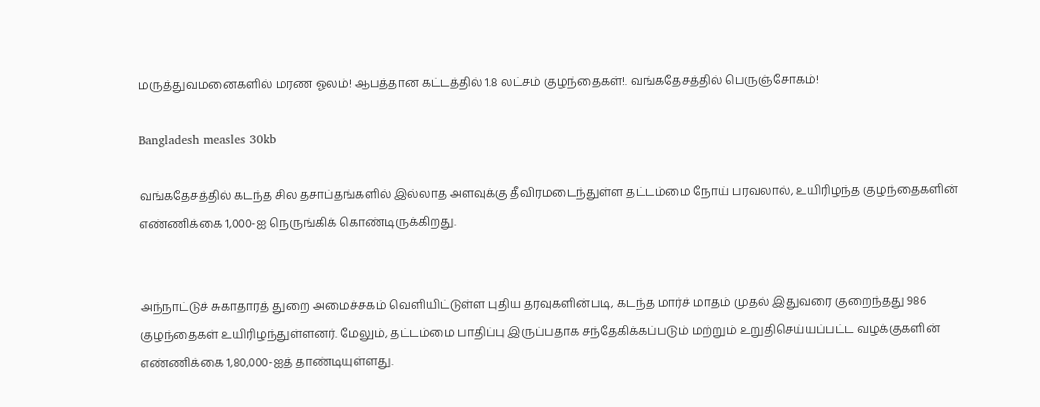மருத்துவமனைகளில் மரண ஓலம்! ஆபத்தான கட்டத்தில் 1.8 லட்சம் குழந்தைகள்!. வங்கதேசத்தில் பெருஞ்சோகம்!

Bangladesh measles 30kb

வங்கதேசத்தில் கடந்த சில தசாப்தங்களில் இல்லாத அளவுக்கு தீவிரமடைந்துள்ள தட்டம்மை நோய் பரவலால், உயிரிழந்த குழந்தைகளின் எண்ணிக்கை 1,000-ஐ நெருங்கிக் கொண்டிருக்கிறது.


அந்நாட்டுச் சுகாதாரத் துறை அமைச்சகம் வெளியிட்டுள்ள புதிய தரவுகளின்படி, கடந்த மார்ச் மாதம் முதல் இதுவரை குறைந்தது 986 குழந்தைகள் உயிரிழந்துள்ளனர். மேலும், தட்டம்மை பாதிப்பு இருப்பதாக சந்தேகிக்கப்படும் மற்றும் உறுதிசெய்யப்பட்ட வழக்குகளின் எண்ணிக்கை 1,80,000-ஐத் தாண்டியுள்ளது.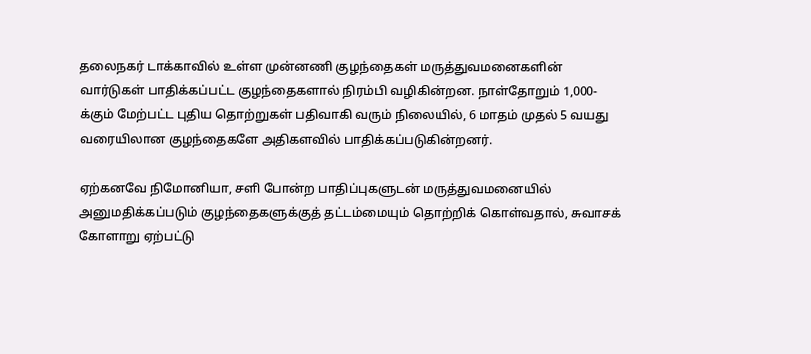தலைநகர் டாக்காவில் உள்ள முன்னணி குழந்தைகள் மருத்துவமனைகளின் வார்டுகள் பாதிக்கப்பட்ட குழந்தைகளால் நிரம்பி வழிகின்றன. நாள்தோறும் 1,000-க்கும் மேற்பட்ட புதிய தொற்றுகள் பதிவாகி வரும் நிலையில், 6 மாதம் முதல் 5 வயது வரையிலான குழந்தைகளே அதிகளவில் பாதிக்கப்படுகின்றனர்.

ஏற்கனவே நிமோனியா, சளி போன்ற பாதிப்புகளுடன் மருத்துவமனையில் அனுமதிக்கப்படும் குழந்தைகளுக்குத் தட்டம்மையும் தொற்றிக் கொள்வதால், சுவாசக் கோளாறு ஏற்பட்டு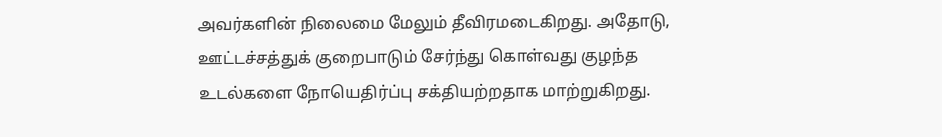அவர்களின் நிலைமை மேலும் தீவிரமடைகிறது. அதோடு, ஊட்டச்சத்துக் குறைபாடும் சேர்ந்து கொள்வது குழந்த உடல்களை நோயெதிர்ப்பு சக்தியற்றதாக மாற்றுகிறது.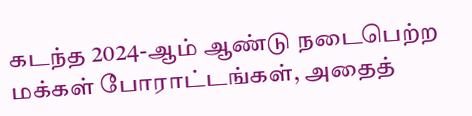கடந்த 2024-ஆம் ஆண்டு நடைபெற்ற மக்கள் போராட்டங்கள், அதைத்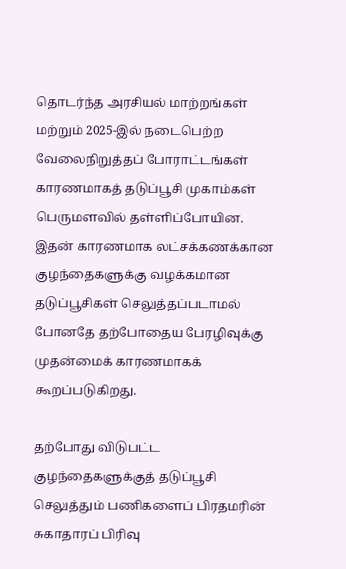தொடர்ந்த அரசியல் மாற்றங்கள் மற்றும் 2025-இல் நடைபெற்ற வேலைநிறுத்தப் போராட்டங்கள் காரணமாகத் தடுப்பூசி முகாம்கள் பெருமளவில் தள்ளிப்போயின. இதன் காரணமாக லட்சக்கணக்கான குழந்தைகளுக்கு வழக்கமான தடுப்பூசிகள் செலுத்தப்படாமல் போனதே தற்போதைய பேரழிவுக்கு முதன்மைக் காரணமாகக் கூறப்படுகிறது.

தற்போது விடுபட்ட குழந்தைகளுக்குத் தடுப்பூசி செலுத்தும் பணிகளைப் பிரதமரின் சுகாதாரப் பிரிவு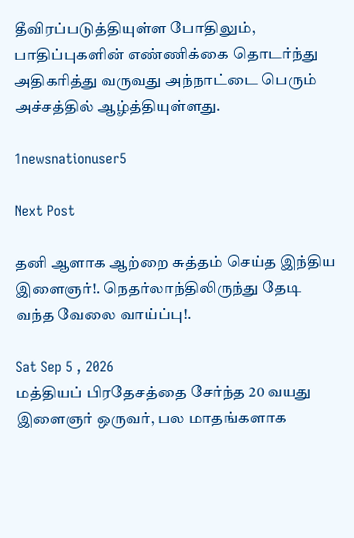தீவிரப்படுத்தியுள்ள போதிலும், பாதிப்புகளின் எண்ணிக்கை தொடர்ந்து அதிகரித்து வருவது அந்நாட்டை பெரும் அச்சத்தில் ஆழ்த்தியுள்ளது.

1newsnationuser5

Next Post

தனி ஆளாக ஆற்றை சுத்தம் செய்த இந்திய இளைஞர்!. நெதர்லாந்திலிருந்து தேடி வந்த வேலை வாய்ப்பு!.

Sat Sep 5 , 2026
மத்தியப் பிரதேசத்தை சேர்ந்த 20 வயது இளைஞர் ஒருவர், பல மாதங்களாக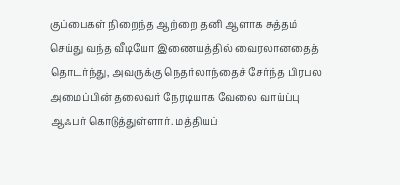குப்பைகள் நிறைந்த ஆற்றை தனி ஆளாக சுத்தம் செய்து வந்த வீடியோ இணையத்தில் வைரலானதைத் தொடர்ந்து, அவருக்கு நெதர்லாந்தைச் சேர்ந்த பிரபல அமைப்பின் தலைவர் நேரடியாக வேலை வாய்ப்பு ஆஃபர் கொடுத்துள்ளார். மத்தியப்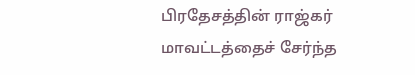பிரதேசத்தின் ராஜ்கர் மாவட்டத்தைச் சேர்ந்த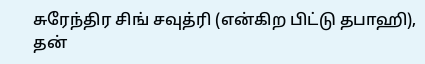சுரேந்திர சிங் சவுத்ரி (என்கிற பிட்டு தபாஹி), தன்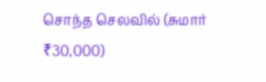சொந்த செலவில் (சுமார் ₹30,000)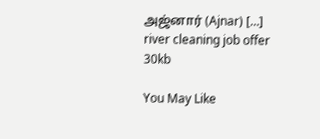அஜ்னார் (Ajnar) […]
river cleaning job offer 30kb

You May Like